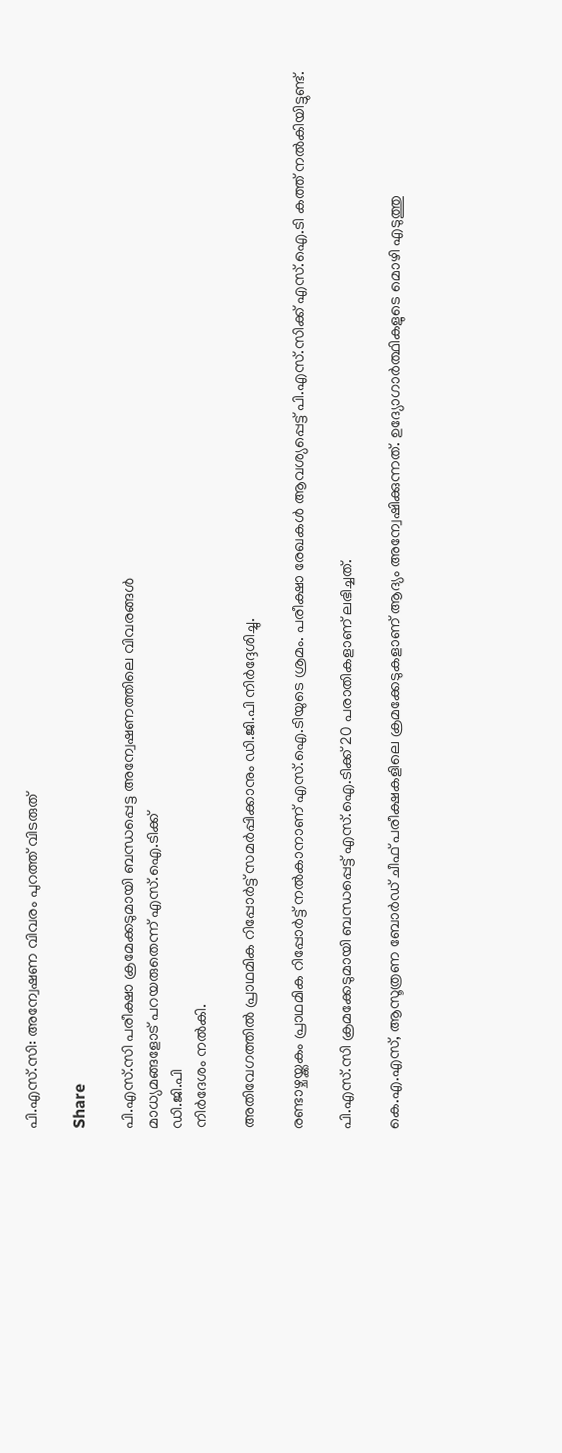പി.എസ്.സി: അന്വേഷണ വിവരം പുറത്ത് വിടരുത്

Share

പി.എസ്‌.സി പരീക്ഷാ ക്രമേക്കടുമായി ബന്ധപ്പെട്ട അന്വേഷണത്തിലെ വിവരങ്ങള്‍
മാധ്യമങ്ങളോട് പറയരുതെന്ന് എസ്‌.ഐ.ടിക്ക്
ഡി.ജി.പി
നിര്‍ദേശം നല്‍കി.

അതിവേഗത്തില്‍ പ്രാഥമിക റിപ്പോര്‍ട്ട് സമര്‍പ്പിക്കാനും ഡി.ജി.പി നിർദ്ദേശിച്ചു.

രണ്ടാഴ്ചയ്ക്കകം പ്രാഥമിക റിപ്പോര്‍ട്ട് നല്‍കാനാണ് എസ്‌.ഐ.ടിയുടെ ശ്രമം. പരീക്ഷാ രേഖകള്‍ ആവശ്യപ്പെട്ട് പി.എസ്‌.സിക്ക് എസ്‌.ഐ.ടി കത്ത് നല്‍കിയിട്ടുണ്ട്.

പി.എസ്‌.സി ക്രമക്കേടുമായി ബന്ധപ്പെട്ട് എസ്‌.ഐ.ടിക്ക് 20 പരാതികളാണ് ലഭിച്ചത്.

കെ.എ.എസ്, ആസൂത്രണ ബോര്‍ഡ് ചീഫ് പരീക്ഷകളിലെ ക്രമക്കേടുകളാണ് ആദ്യം അന്വേഷിക്കുന്നത്. ഉദ്യോഗാര്‍ത്ഥികളുടെ മൊഴി എടുത്തു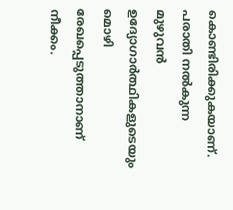കൊണ്ടിരിക്കുകയാണ്. പരാതി നല്‍കുന്ന മുഴുവന്‍ ഉദ്യോഗാര്‍ത്ഥികളുടെയും മൊഴി രേഖപ്പെടുത്താനാണ് നീക്കം.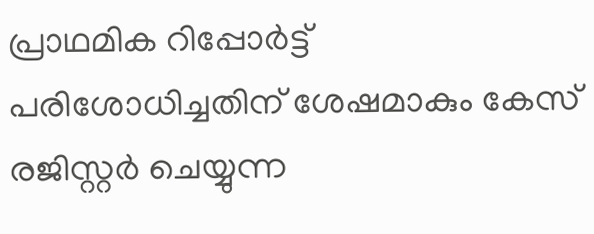പ്രാഥമിക റിപ്പോര്‍ട്ട് പരിശോധിച്ചതിന് ശേഷമാകും കേസ് രജിസ്റ്റര്‍ ചെയ്യുന്ന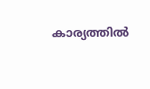കാര്യത്തില്‍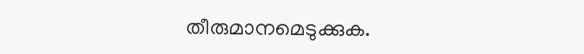തീരുമാനമെടുക്കുക.